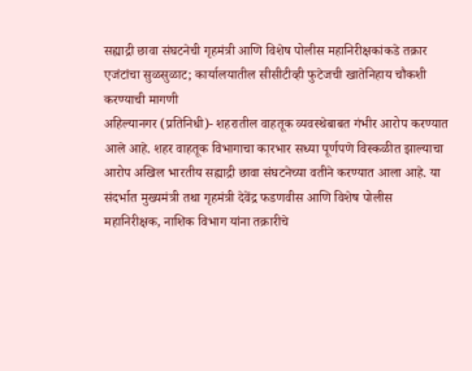सह्याद्री छावा संघटनेची गृहमंत्री आणि विशेष पोलीस महानिरीक्षकांकडे तक्रार
एजंटांचा सुळसुळाट; कार्यालयातील सीसीटीव्ही फुटेजची खातेनिहाय चौकशी करण्याची मागणी
अहिल्यानगर (प्रतिनिधी)- शहरातील वाहतूक व्यवस्थेबाबत गंभीर आरोप करण्यात आले आहे. शहर वाहतूक विभागाचा कारभार सध्या पूर्णपणे विस्कळीत झाल्याचा आरोप अखिल भारतीय सह्याद्री छावा संघटनेच्या वतीने करण्यात आला आहे. या संदर्भात मुख्यमंत्री तथा गृहमंत्री देवेंद्र फडणवीस आणि विशेष पोलीस महानिरीक्षक, नाशिक विभाग यांना तक्रारीचे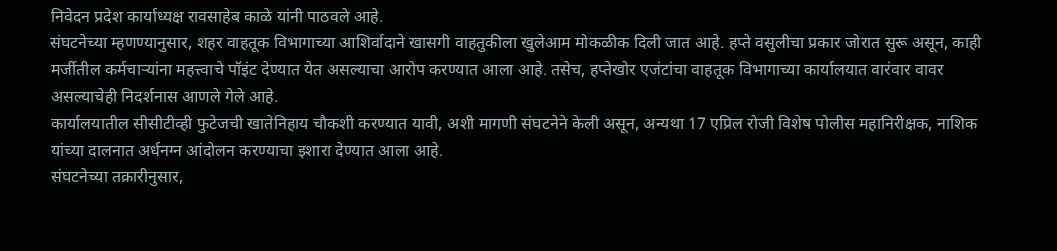निवेदन प्रदेश कार्याध्यक्ष रावसाहेब काळे यांनी पाठवले आहे.
संघटनेच्या म्हणण्यानुसार, शहर वाहतूक विभागाच्या आशिर्वादाने खासगी वाहतुकीला खुलेआम मोकळीक दिली जात आहे. हप्ते वसुलीचा प्रकार जोरात सुरू असून, काही मर्जीतील कर्मचाऱ्यांना महत्त्वाचे पॉइंट देण्यात येत असल्याचा आरोप करण्यात आला आहे. तसेच, हप्तेखोर एजंटांचा वाहतूक विभागाच्या कार्यालयात वारंवार वावर असल्याचेही निदर्शनास आणले गेले आहे.
कार्यालयातील सीसीटीव्ही फुटेजची खातेनिहाय चौकशी करण्यात यावी, अशी मागणी संघटनेने केली असून, अन्यथा 17 एप्रिल रोजी विशेष पोलीस महानिरीक्षक, नाशिक यांच्या दालनात अर्धनग्न आंदोलन करण्याचा इशारा देण्यात आला आहे.
संघटनेच्या तक्रारीनुसार,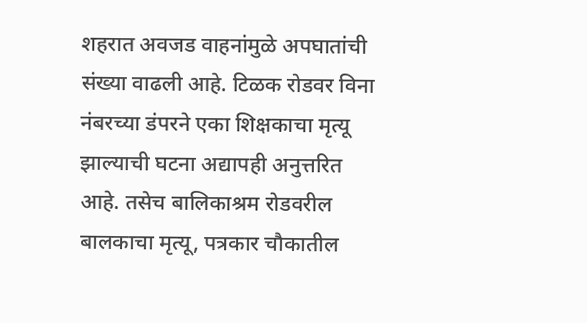शहरात अवजड वाहनांमुळे अपघातांची संख्या वाढली आहे. टिळक रोडवर विना नंबरच्या डंपरने एका शिक्षकाचा मृत्यू झाल्याची घटना अद्यापही अनुत्तरित आहे. तसेच बालिकाश्रम रोडवरील बालकाचा मृत्यू, पत्रकार चौकातील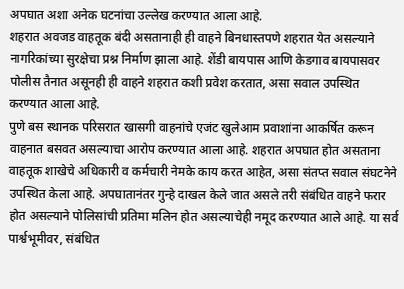अपघात अशा अनेक घटनांचा उल्लेख करण्यात आला आहे.
शहरात अवजड वाहतूक बंदी असतानाही ही वाहने बिनधास्तपणे शहरात येत असल्याने नागरिकांच्या सुरक्षेचा प्रश्न निर्माण झाला आहे. शेंडी बायपास आणि केडगाव बायपासवर पोलीस तैनात असूनही ही वाहने शहरात कशी प्रवेश करतात, असा सवाल उपस्थित करण्यात आला आहे.
पुणे बस स्थानक परिसरात खासगी वाहनांचे एजंट खुलेआम प्रवाशांना आकर्षित करून वाहनात बसवत असल्याचा आरोप करण्यात आला आहे. शहरात अपघात होत असताना वाहतूक शाखेचे अधिकारी व कर्मचारी नेमके काय करत आहेत, असा संतप्त सवाल संघटनेने उपस्थित केला आहे. अपघातानंतर गुन्हे दाखल केले जात असले तरी संबंधित वाहने फरार होत असल्याने पोलिसांची प्रतिमा मलिन होत असल्याचेही नमूद करण्यात आले आहे. या सर्व पार्श्वभूमीवर, संबंधित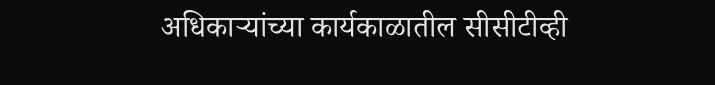अधिकाऱ्यांच्या कार्यकाळातील सीसीटीव्ही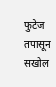फुटेज तपासून सखोल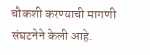चौकशी करण्याची मागणी संघटनेने केली आहे.